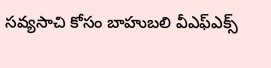సవ్యసాచి కోసం బాహుబలి వీఎఫ్ఎక్స్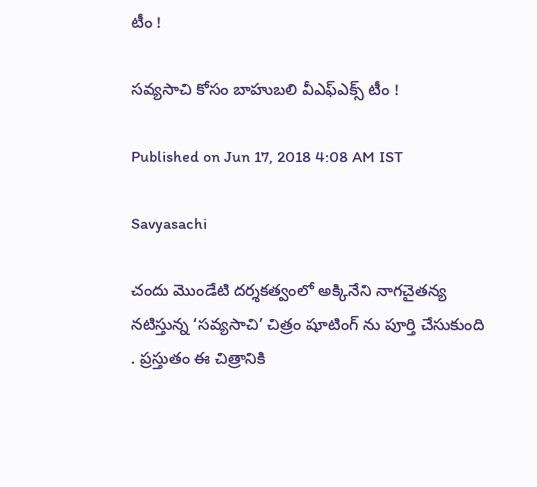టీం !

సవ్యసాచి కోసం బాహుబలి వీఎఫ్ఎక్స్ టీం !

Published on Jun 17, 2018 4:08 AM IST

Savyasachi

చందు మొండేటి దర్శకత్వంలో అక్కినేని నాగచైతన్య నటిస్తున్న ‘సవ్యసాచి’ చిత్రం షూటింగ్ ను పూర్తి చేసుకుంది . ప్రస్తుతం ఈ చిత్రానికి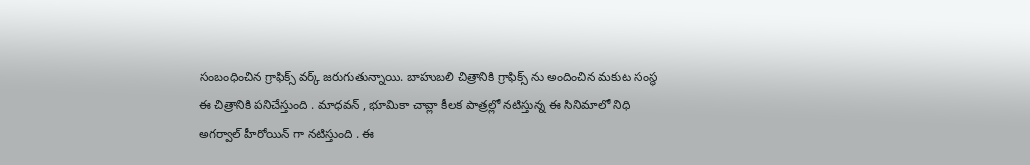సంబంధించిన గ్రాఫిక్స్ వర్క్ జరుగుతున్నాయి. బాహుబలి చిత్రానికి గ్రాఫిక్స్ ను అందించిన మకుట సంస్థ ఈ చిత్రానికి పనిచేస్తుంది . మాధవన్ , భూమికా చావ్లా కీలక పాత్రల్లో నటిస్తున్న ఈ సినిమాలో నిధి అగర్వాల్ హీరోయిన్ గా నటిస్తుంది . ఈ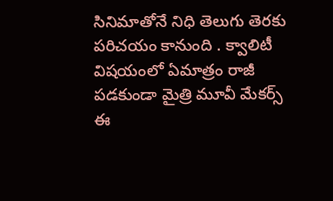సినిమాతోనే నిధి తెలుగు తెరకు పరిచయం కానుంది . క్వాలిటీ విషయంలో ఏమాత్రం రాజీ పడకుండా మైత్రి మూవీ మేకర్స్ ఈ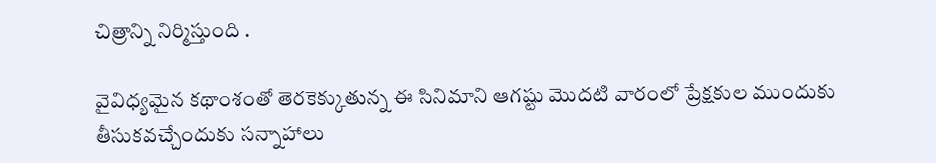చిత్రాన్ని నిర్మిస్తుంది .

వైవిధ్యమైన కథాంశంతో తెరకెక్కుతున్న ఈ సినిమాని ఆగష్టు మొదటి వారంలో ప్రేక్షకుల ముందుకు తీసుకవచ్చేందుకు సన్నాహాలు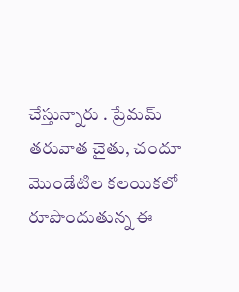చేస్తున్నారు . ప్రేమమ్ తరువాత చైతు, చందూ మొండేటిల కలయికలో రూపొందుతున్న ఈ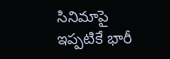సినిమాపై ఇప్పటికే భారీ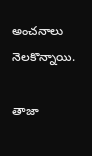అంచనాలు నెలకొన్నాయి.

తాజా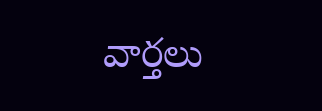వార్తలు